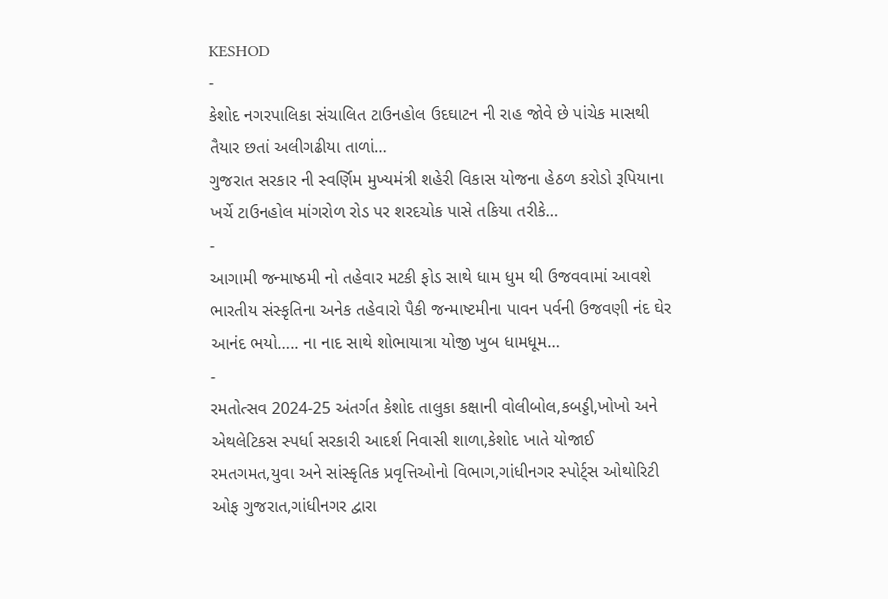KESHOD
-
કેશોદ નગરપાલિકા સંચાલિત ટાઉનહોલ ઉદઘાટન ની રાહ જોવે છે પાંચેક માસથી તૈયાર છતાં અલીગઢીયા તાળાં…
ગુજરાત સરકાર ની સ્વર્ણિમ મુખ્યમંત્રી શહેરી વિકાસ યોજના હેઠળ કરોડો રૂપિયાના ખર્ચે ટાઉનહોલ માંગરોળ રોડ પર શરદચોક પાસે તકિયા તરીકે…
-
આગામી જન્માષ્ઠમી નો તહેવાર મટકી ફોડ સાથે ધામ ધુમ થી ઉજવવામાં આવશે
ભારતીય સંસ્કૃતિના અનેક તહેવારો પૈકી જન્માષ્ટમીના પાવન પર્વની ઉજવણી નંદ ઘેર આનંદ ભયો….. ના નાદ સાથે શોભાયાત્રા યોજી ખુબ ધામધૂમ…
-
રમતોત્સવ 2024-25 અંતર્ગત કેશોદ તાલુકા કક્ષાની વોલીબોલ,કબડ્ડી,ખોખો અને એથલેટિકસ સ્પર્ધા સરકારી આદર્શ નિવાસી શાળા,કેશોદ ખાતે યોજાઈ
રમતગમત,યુવા અને સાંસ્કૃતિક પ્રવૃત્તિઓનો વિભાગ,ગાંધીનગર સ્પોર્ટ્સ ઓથોરિટી ઓફ ગુજરાત,ગાંધીનગર દ્વારા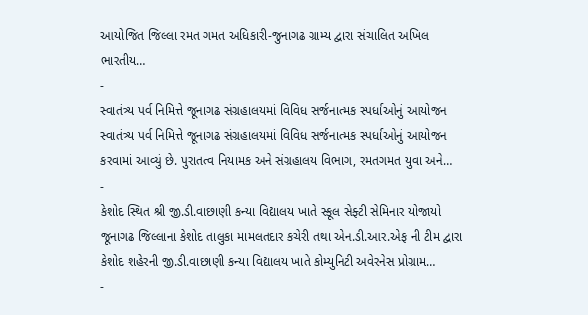આયોજિત જિલ્લા રમત ગમત અધિકારી-જુનાગઢ ગ્રામ્ય દ્વારા સંચાલિત અખિલ ભારતીય…
-
સ્વાતંત્ર્ય પર્વ નિમિત્તે જૂનાગઢ સંગ્રહાલયમાં વિવિધ સર્જનાત્મક સ્પર્ધાઓનું આયોજન
સ્વાતંત્ર્ય પર્વ નિમિત્તે જૂનાગઢ સંગ્રહાલયમાં વિવિધ સર્જનાત્મક સ્પર્ધાઓનું આયોજન કરવામાં આવ્યું છે. પુરાતત્વ નિયામક અને સંગ્રહાલય વિભાગ, રમતગમત યુવા અને…
-
કેશોદ સ્થિત શ્રી જી.ડી.વાછાણી કન્યા વિદ્યાલય ખાતે સ્કૂલ સેફ્ટી સેમિનાર યોજાયો
જૂનાગઢ જિલ્લાના કેશોદ તાલુકા મામલતદાર કચેરી તથા એન.ડી.આર.એફ ની ટીમ દ્વારા કેશોદ શહેરની જી.ડી.વાછાણી કન્યા વિદ્યાલય ખાતે કોમ્યુનિટી અવેરનેસ પ્રોગ્રામ…
-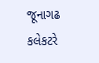જૂનાગઢ કલેકટરે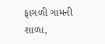ફાગળી ગામની શાળા,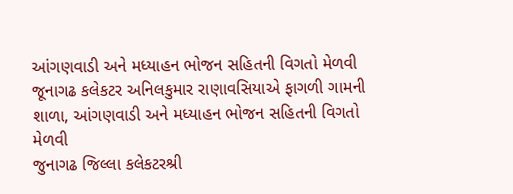આંગણવાડી અને મધ્યાહન ભોજન સહિતની વિગતો મેળવી જૂનાગઢ કલેકટર અનિલકુમાર રાણાવસિયાએ ફાગળી ગામની શાળા, આંગણવાડી અને મધ્યાહન ભોજન સહિતની વિગતો મેળવી
જુનાગઢ જિલ્લા કલેકટરશ્રી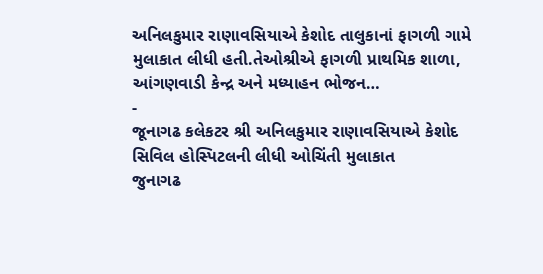અનિલકુમાર રાણાવસિયાએ કેશોદ તાલુકાનાં ફાગળી ગામે મુલાકાત લીધી હતી.તેઓશ્રીએ ફાગળી પ્રાથમિક શાળા, આંગણવાડી કેન્દ્ર અને મધ્યાહન ભોજન…
-
જૂનાગઢ કલેકટર શ્રી અનિલકુમાર રાણાવસિયાએ કેશોદ સિવિલ હોસ્પિટલની લીધી ઓચિંતી મુલાકાત
જુનાગઢ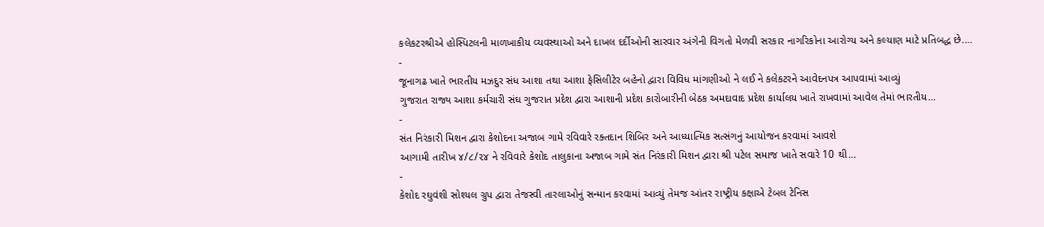કલેકટરશ્રીએ હોસ્પિટલની માળખાકીય વ્યવસ્થાઓ અને દાખલ દર્દીઓની સારવાર અંગેની વિગતો મેળવી સરકાર નાગરિકોના આરોગ્ય અને કલ્યાણ માટે પ્રતિબદ્ધ છે.…
-
જૂનાગઢ ખાતે ભારતીય મઝદુર સંધ આશા તથા આશા ફેસિલીટેર બહેનો દ્વારા વિવિધ માંગણીઓ ને લઈ ને કલેકટરને આવેદનપત્ર આપવામાં આવ્યું
ગુજરાત રાજ્ય આશા કર્મચારી સંઘ ગુજરાત પ્રદેશ દ્વારા આશાની પ્રદેશ કારોબારીની બેઠક અમદાવાદ પ્રદેશ કાર્યાલય ખાતે રાખવામાં આવેલ તેમાં ભારતીય…
-
સંત નિરંકારી મિશન દ્વારા કેશોદના અજાબ ગામે રવિવારે રક્તદાન શિબિર અને આધ્યાત્મિક સત્સંગનું આયોજન કરવામાં આવશે
આગામી તારીખ ૪/૮/૨૪ ને રવિવારે કેશોદ તાલુકાના અજાબ ગામે સંત નિરંકારી મિશન દ્વારા શ્રી પટેલ સમાજ ખાતે સવારે 10 થી…
-
કેશોદ રઘુવંશી સોશ્યલ ગ્રુપ દ્વારા તેજસ્વી તારલાઓનું સન્માન કરવામાં આવ્યું તેમજ આંતર રાષ્ટ્રીય કક્ષાએ ટેબલ ટેનિસ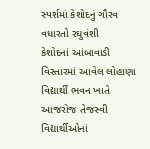સ્પર્શમાં કેશોદનું ગૌરવ વધારતો રઘુવંશી
કેશોદનાં આંબાવાડી વિસ્તારમાં આવેલ લોહાણા વિદ્યાર્થી ભવન ખાતે આજરોજ તેજસ્વી વિદ્યાર્થીઓનાં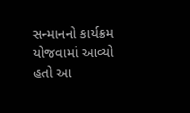સન્માનનો કાર્યક્રમ યોજવામાં આવ્યો હતો આ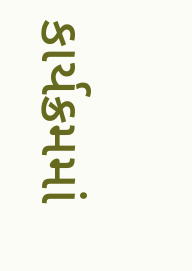કાર્યક્રમમાં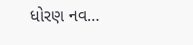ધોરણ નવ…